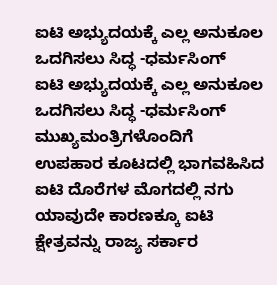ಐಟಿ ಅಭ್ಯುದಯಕ್ಕೆ ಎಲ್ಲ ಅನುಕೂಲ ಒದಗಿಸಲು ಸಿದ್ಧ -ಧರ್ಮಸಿಂಗ್
ಐಟಿ ಅಭ್ಯುದಯಕ್ಕೆ ಎಲ್ಲ ಅನುಕೂಲ ಒದಗಿಸಲು ಸಿದ್ಧ -ಧರ್ಮಸಿಂಗ್
ಮುಖ್ಯಮಂತ್ರಿಗಳೊಂದಿಗೆ ಉಪಹಾರ ಕೂಟದಲ್ಲಿ ಭಾಗವಹಿಸಿದ ಐಟಿ ದೊರೆಗಳ ಮೊಗದಲ್ಲಿ ನಗು
ಯಾವುದೇ ಕಾರಣಕ್ಕೂ ಐಟಿ ಕ್ಷೇತ್ರವನ್ನು ರಾಜ್ಯ ಸರ್ಕಾರ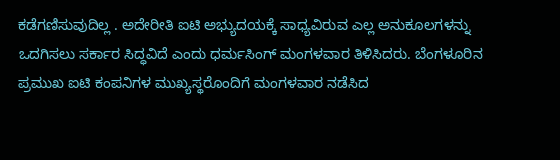ಕಡೆಗಣಿಸುವುದಿಲ್ಲ . ಅದೇರೀತಿ ಐಟಿ ಅಭ್ಯುದಯಕ್ಕೆ ಸಾಧ್ಯವಿರುವ ಎಲ್ಲ ಅನುಕೂಲಗಳನ್ನು ಒದಗಿಸಲು ಸರ್ಕಾರ ಸಿದ್ಧವಿದೆ ಎಂದು ಧರ್ಮಸಿಂಗ್ ಮಂಗಳವಾರ ತಿಳಿಸಿದರು. ಬೆಂಗಳೂರಿನ ಪ್ರಮುಖ ಐಟಿ ಕಂಪನಿಗಳ ಮುಖ್ಯಸ್ಥರೊಂದಿಗೆ ಮಂಗಳವಾರ ನಡೆಸಿದ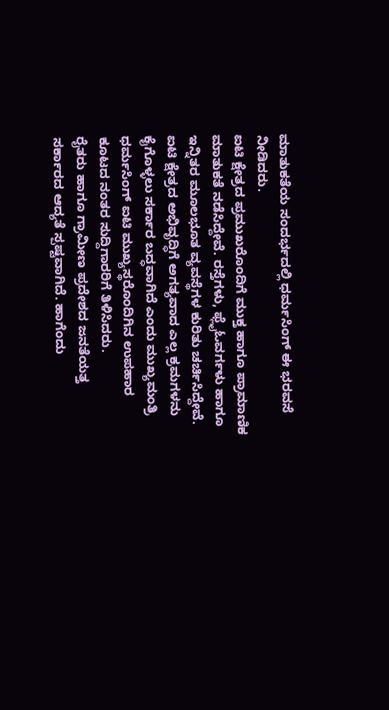ಮಾತುಕತೆಯ ಸಂದರ್ಭದಲ್ಲಿ ಧರ್ಮಸಿಂಗ್ ಈ ಭರವಸೆ ನೀಡಿದರು.
ಐಟಿ ಕ್ಷೇತ್ರದ ಪ್ರಮುಖರೊಂದಿಗೆ ಮುಕ್ತ ಹಾಗೂ ಪ್ರಾಮಾಣಿಕ ಮಾತುಕತೆ ನಡೆಸಿದ್ದೇವೆ. ರಸ್ತೆಗಳು, ಫ್ಲೈಓವರ್ಗಳು ಹಾಗೂ ಇನ್ನಿತರ ಮೂಲಭೂತ ವ್ಯವಸ್ಥೆಗಳ ಕುರಿತು ಚರ್ಚಿಸಿದ್ದೇವೆ. ಐಟಿ ಕ್ಷೇತ್ರದ ಅಭಿವೃದ್ಧಿಗೆ ಅಗತ್ಯವಾದ ಎಲ್ಲ ಕ್ರಮಗಳನು ಕೈಗೊಳ್ಳಲು ಸರ್ಕಾರ ಬದ್ಧವಾಗಿದೆ ಎಂದು ಮುಖ್ಯಮಂತ್ರಿ ಧರ್ಮಸಿಂಗ್ ಐಟಿ ಮುಖ್ಯಸ್ಥರೊಂದಿಗಿನ ಉಪಹಾರ ಕೂಟದ ನಂತರ ಸುದ್ದಿಗಾರರಿಗೆ ತಿಳಿಸಿದರು.
ರೈತರು ಹಾಗೂ ಗ್ರಾಮೀಣ ಪ್ರದೇಶದ ಜನತೆಯತ್ತ ಸರ್ಕಾರದ ಆದ್ಯತೆ ಸ್ಪಷ್ಟವಾಗಿದೆ. ಹಾಗೆಂದು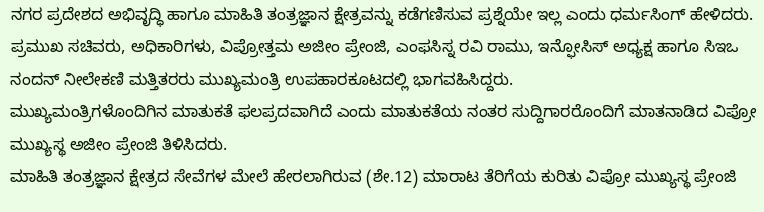ನಗರ ಪ್ರದೇಶದ ಅಭಿವೃದ್ಧಿ ಹಾಗೂ ಮಾಹಿತಿ ತಂತ್ರಜ್ಞಾನ ಕ್ಷೇತ್ರವನ್ನು ಕಡೆಗಣಿಸುವ ಪ್ರಶ್ನೆಯೇ ಇಲ್ಲ ಎಂದು ಧರ್ಮಸಿಂಗ್ ಹೇಳಿದರು.
ಪ್ರಮುಖ ಸಚಿವರು, ಅಧಿಕಾರಿಗಳು, ವಿಪ್ರೋತ್ತಮ ಅಜೀಂ ಪ್ರೇಂಜಿ, ಎಂಫಸಿಸ್ನ ರವಿ ರಾಮು, ಇನ್ಫೋಸಿಸ್ ಅಧ್ಯಕ್ಷ ಹಾಗೂ ಸಿಇಒ ನಂದನ್ ನೀಲೇಕಣಿ ಮತ್ತಿತರರು ಮುಖ್ಯಮಂತ್ರಿ ಉಪಹಾರಕೂಟದಲ್ಲಿ ಭಾಗವಹಿಸಿದ್ದರು.
ಮುಖ್ಯಮಂತ್ರಿಗಳೊಂದಿಗಿನ ಮಾತುಕತೆ ಫಲಪ್ರದವಾಗಿದೆ ಎಂದು ಮಾತುಕತೆಯ ನಂತರ ಸುದ್ದಿಗಾರರೊಂದಿಗೆ ಮಾತನಾಡಿದ ವಿಪ್ರೋ ಮುಖ್ಯಸ್ಥ ಅಜೀಂ ಪ್ರೇಂಜಿ ತಿಳಿಸಿದರು.
ಮಾಹಿತಿ ತಂತ್ರಜ್ಞಾನ ಕ್ಷೇತ್ರದ ಸೇವೆಗಳ ಮೇಲೆ ಹೇರಲಾಗಿರುವ (ಶೇ.12) ಮಾರಾಟ ತೆರಿಗೆಯ ಕುರಿತು ವಿಪ್ರೋ ಮುಖ್ಯಸ್ಥ ಪ್ರೇಂಜಿ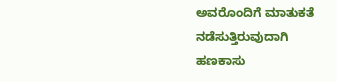ಅವರೊಂದಿಗೆ ಮಾತುಕತೆ ನಡೆಸುತ್ತಿರುವುದಾಗಿ ಹಣಕಾಸು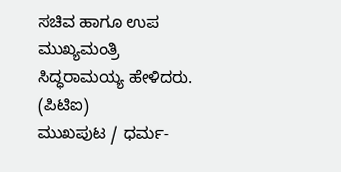ಸಚಿವ ಹಾಗೂ ಉಪ ಮುಖ್ಯಮಂತ್ರಿ ಸಿದ್ಧರಾಮಯ್ಯ ಹೇಳಿದರು.
(ಪಿಟಿಐ)
ಮುಖಪುಟ / ಧರ್ಮ-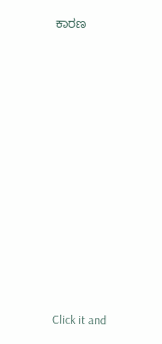ಕಾರಣ












Click it and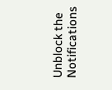Unblock the Notifications